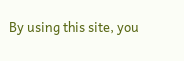By using this site, you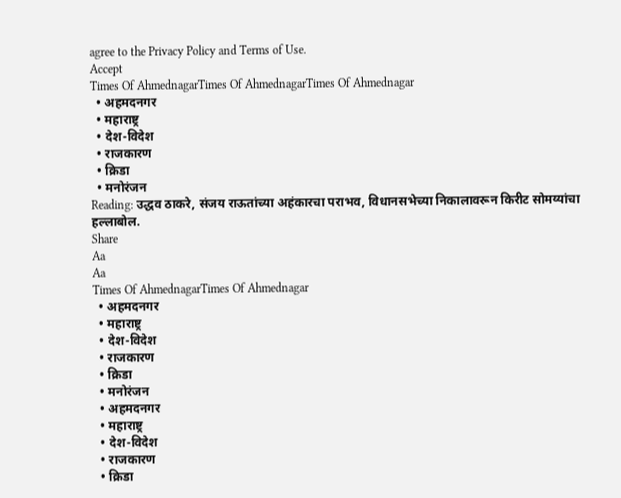agree to the Privacy Policy and Terms of Use.
Accept
Times Of AhmednagarTimes Of AhmednagarTimes Of Ahmednagar
  • अहमदनगर
  • महाराष्ट्र
  • देश-विदेश
  • राजकारण
  • क्रिडा
  • मनोरंजन
Reading: उद्धव ठाकरे, संजय राऊतांच्या अहंकारचा पराभव, विधानसभेच्या निकालावरून किरीट सोमय्यांचा हल्लाबोल.
Share
Aa
Aa
Times Of AhmednagarTimes Of Ahmednagar
  • अहमदनगर
  • महाराष्ट्र
  • देश-विदेश
  • राजकारण
  • क्रिडा
  • मनोरंजन
  • अहमदनगर
  • महाराष्ट्र
  • देश-विदेश
  • राजकारण
  • क्रिडा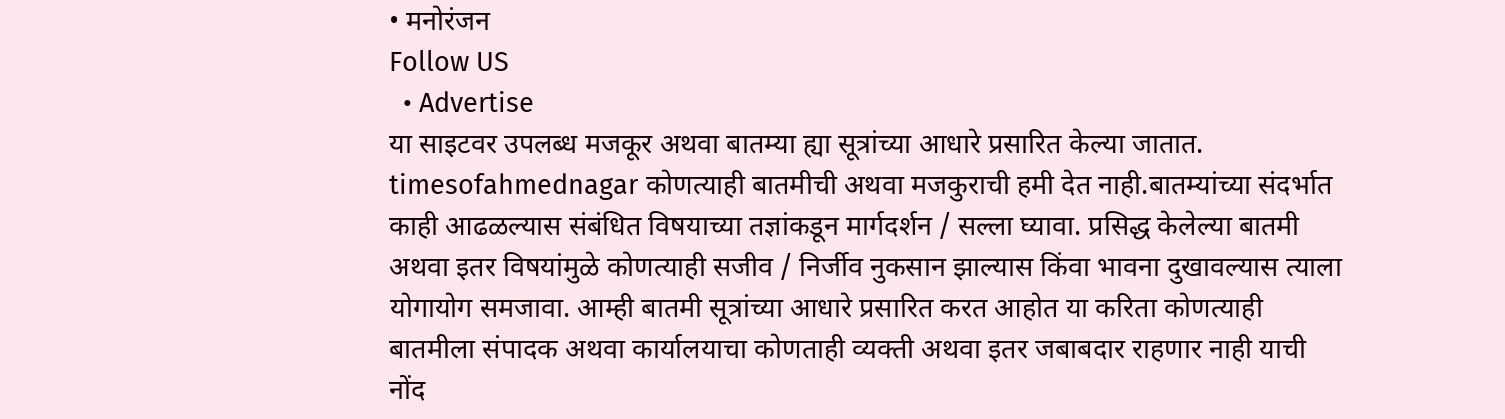• मनोरंजन
Follow US
  • Advertise
या साइटवर उपलब्ध मजकूर अथवा बातम्या ह्या सूत्रांच्या आधारे प्रसारित केल्या जातात. timesofahmednagar कोणत्याही बातमीची अथवा मजकुराची हमी देत नाही.बातम्यांच्या संदर्भात काही आढळल्यास संबंधित विषयाच्या तज्ञांकडून मार्गदर्शन / सल्ला घ्यावा. प्रसिद्ध केलेल्या बातमी अथवा इतर विषयांमुळे कोणत्याही सजीव / निर्जीव नुकसान झाल्यास किंवा भावना दुखावल्यास त्याला योगायोग समजावा. आम्ही बातमी सूत्रांच्या आधारे प्रसारित करत आहोत या करिता कोणत्याही बातमीला संपादक अथवा कार्यालयाचा कोणताही व्यक्ती अथवा इतर जबाबदार राहणार नाही याची नोंद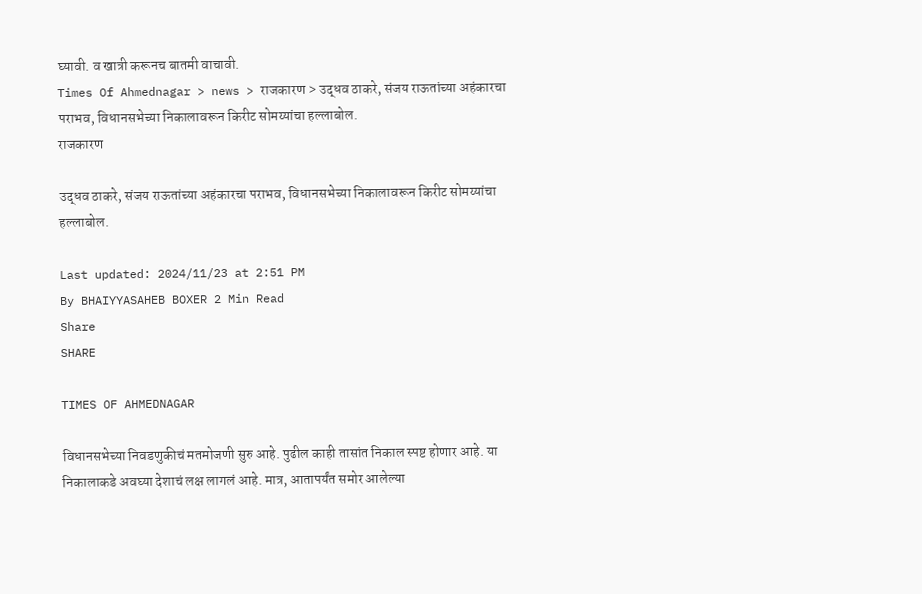घ्यावी. व खात्री करूनच बातमी वाचावी.
Times Of Ahmednagar > news > राजकारण > उद्धव ठाकरे, संजय राऊतांच्या अहंकारचा पराभव, विधानसभेच्या निकालावरून किरीट सोमय्यांचा हल्लाबोल.
राजकारण

उद्धव ठाकरे, संजय राऊतांच्या अहंकारचा पराभव, विधानसभेच्या निकालावरून किरीट सोमय्यांचा हल्लाबोल.

Last updated: 2024/11/23 at 2:51 PM
By BHAIYYASAHEB BOXER 2 Min Read
Share
SHARE

TIMES OF AHMEDNAGAR

विधानसभेच्या निवडणुकीचं मतमोजणी सुरु आहे. पुढील काही तासांत निकाल स्पष्ट होणार आहे. या निकालाकडे अवघ्या देशाचं लक्ष लागलं आहे. मात्र, आतापर्यंत समोर आलेल्या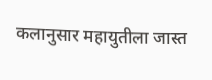कलानुसार महायुतीला जास्त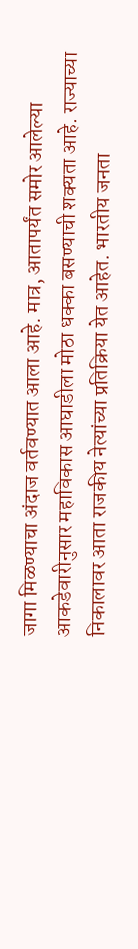जागा मिळण्याचा अंदाज वर्तवण्यात आला आहे. मात्र, आतापर्यंत समोर आलेल्या आकडेवारीनुसार महाविकास आघाडीला मोठा धक्का बसण्याची शक्यता आहे. राज्याच्या निकालावर आता राजकीय नेत्यांच्या प्रतिक्रिया येत आहेत. भारतीय जनता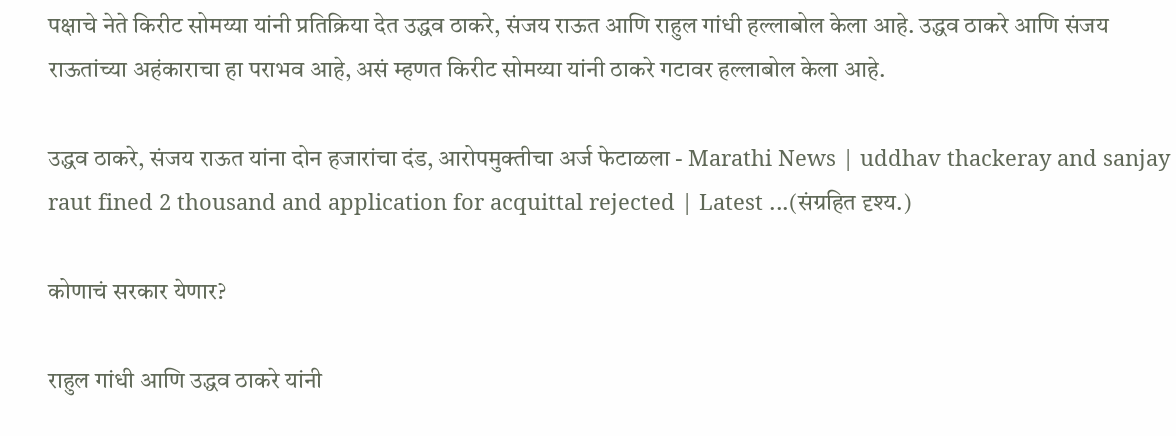पक्षाचे नेते किरीट सोमय्या यांनी प्रतिक्रिया देत उद्धव ठाकरे, संजय राऊत आणि राहुल गांधी हल्लाबोल केला आहे. उद्धव ठाकरे आणि संजय राऊतांच्या अहंकाराचा हा पराभव आहे, असं म्हणत किरीट सोमय्या यांनी ठाकरे गटावर हल्लाबोल केला आहे.

उद्धव ठाकरे, संजय राऊत यांना दोन हजारांचा दंड, आरोपमुक्तीचा अर्ज फेटाळला - Marathi News | uddhav thackeray and sanjay raut fined 2 thousand and application for acquittal rejected | Latest ...(संग्रहित दृश्य.)

कोणाचं सरकार येणार?

राहुल गांधी आणि उद्धव ठाकरे यांनी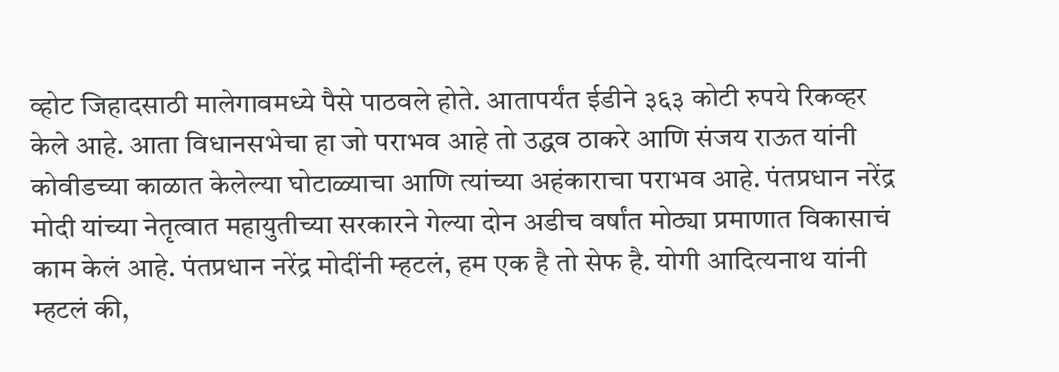व्होट जिहादसाठी मालेगावमध्ये पैसे पाठवले होते. आतापर्यंत ईडीने ३६३ कोटी रुपये रिकव्हर केले आहे. आता विधानसभेचा हा जो पराभव आहे तो उद्धव ठाकरे आणि संजय राऊत यांनी कोवीडच्या काळात केलेल्या घोटाळ्याचा आणि त्यांच्या अहंकाराचा पराभव आहे. पंतप्रधान नरेंद्र मोदी यांच्या नेतृत्वात महायुतीच्या सरकारने गेल्या दोन अडीच वर्षांत मोठ्या प्रमाणात विकासाचं काम केलं आहे. पंतप्रधान नरेंद्र मोदींनी म्हटलं, हम एक है तो सेफ है. योगी आदित्यनाथ यांनी म्हटलं की,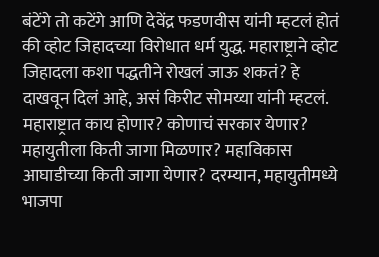बंटेंगे तो कटेंगे आणि देवेंद्र फडणवीस यांनी म्हटलं होतं की व्होट जिहादच्या विरोधात धर्म युद्ध. महाराष्ट्राने व्होट जिहादला कशा पद्धतीने रोखलं जाऊ शकतं? हे दाखवून दिलं आहे, असं किरीट सोमय्या यांनी म्हटलं. महाराष्ट्रात काय होणार? कोणाचं सरकार येणार? महायुतीला किती जागा मिळणार? महाविकास आघाडीच्या किती जागा येणार? दरम्यान, महायुतीमध्ये भाजपा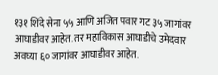१३१ शिंदे सेना ५५ आणि अजित पवार गट ३५ जागांवर आघाडीवर आहेत. तर महाविकास आघाडीचे उमेदवार अवघ्या ६० जागांवर आघाडीवर आहेत.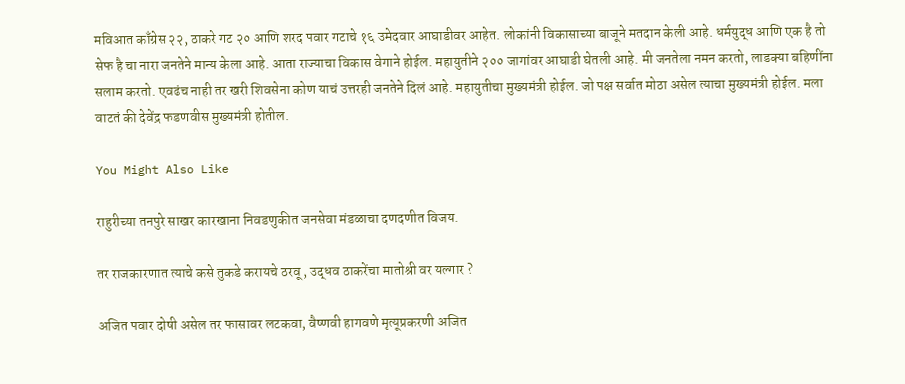मविआत काँग्रेस २२, ठाकरे गट २० आणि शरद पवार गटाचे १६ उमेदवार आघाडीवर आहेत. लोकांनी विकासाच्या बाजूने मतदान केली आहे. धर्मयुद्ध आणि एक है तो सेफ है चा नारा जनतेने मान्य केला आहे. आता राज्याचा विकास वेगाने होईल. महायुतीने २०० जागांवर आघाडी घेतली आहे. मी जनतेला नमन करतो, लाडक्या बहिणींना सलाम करतो. एवढंच नाही तर खरी शिवसेना कोण याचं उत्तरही जनतेने दिलं आहे. महायुतीचा मुख्यमंत्री होईल. जो पक्ष सर्वात मोठा असेल त्याचा मुख्यमंत्री होईल. मला वाटतं की देवेंद्र फडणवीस मुख्यमंत्री होतील.

You Might Also Like

राहुरीच्या तनपुरे साखर कारखाना निवडणुकीत जनसेवा मंडळाचा दणदणीत विजय.

तर राजकारणात त्याचे कसे तुकडे करायचे ठरवू , उद्धव ठाकरेंचा मातोश्री वर यल्गार ?

अजित पवार दोषी असेल तर फासावर लटकवा, वैष्णवी हागवणे मृत्यूप्रकरणी अजित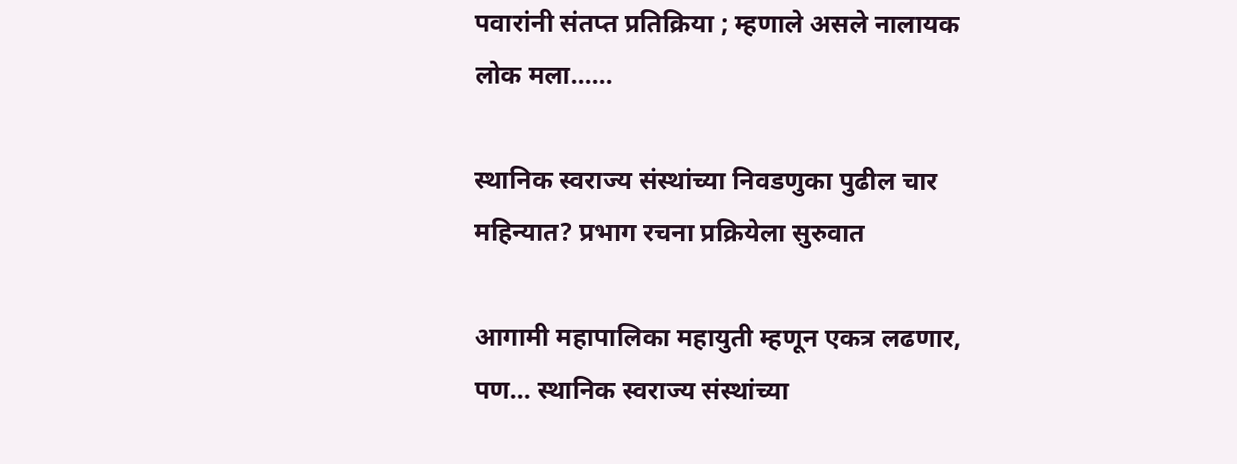पवारांनी संतप्त प्रतिक्रिया ; म्हणाले असले नालायक लोक मला……

स्थानिक स्वराज्य संस्थांच्या निवडणुका पुढील चार महिन्यात? प्रभाग रचना प्रक्रियेला सुरुवात

आगामी महापालिका महायुती म्हणून एकत्र लढणार, पण… स्थानिक स्वराज्य संस्थांच्या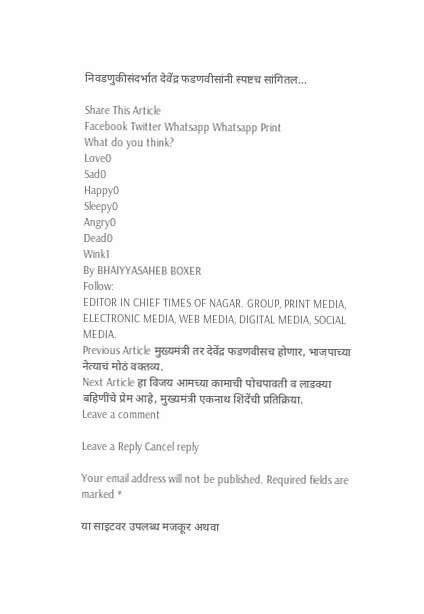निवडणुकीसंदर्भात देवेंद्र फडणवीसांनी स्पष्टच सांगितल…

Share This Article
Facebook Twitter Whatsapp Whatsapp Print
What do you think?
Love0
Sad0
Happy0
Sleepy0
Angry0
Dead0
Wink1
By BHAIYYASAHEB BOXER
Follow:
EDITOR IN CHIEF TIMES OF NAGAR. GROUP, PRINT MEDIA, ELECTRONIC MEDIA, WEB MEDIA, DIGITAL MEDIA, SOCIAL MEDIA.
Previous Article मुख्यमंत्री तर देवेंद्र फडणवीसच होणार, भाजपाच्या नेत्याचं मोठं वक्तव्य.
Next Article हा विजय आमच्या कामाची पोचपावती व लाडक्या बहिणींचे प्रेम आहे, मुख्यमंत्री एकनाथ शिंदेंची प्रतिक्रिया.
Leave a comment

Leave a Reply Cancel reply

Your email address will not be published. Required fields are marked *

या साइटवर उपलब्ध मजकूर अथवा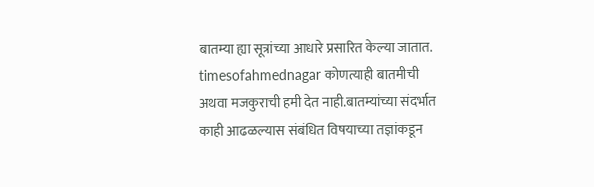बातम्या ह्या सूत्रांच्या आधारे प्रसारित केल्या जातात. timesofahmednagar कोणत्याही बातमीची अथवा मजकुराची हमी देत नाही.बातम्यांच्या संदर्भात काही आढळल्यास संबंधित विषयाच्या तज्ञांकडून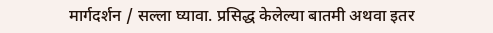मार्गदर्शन / सल्ला घ्यावा. प्रसिद्ध केलेल्या बातमी अथवा इतर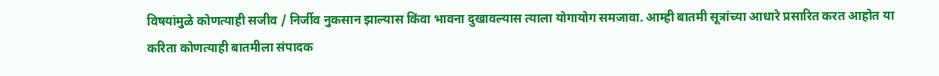विषयांमुळे कोणत्याही सजीव / निर्जीव नुकसान झाल्यास किंवा भावना दुखावल्यास त्याला योगायोग समजावा. आम्ही बातमी सूत्रांच्या आधारे प्रसारित करत आहोत या करिता कोणत्याही बातमीला संपादक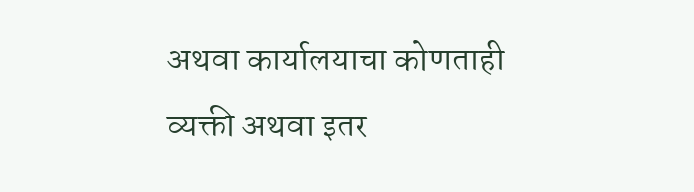अथवा कार्यालयाचा कोणताही व्यक्ती अथवा इतर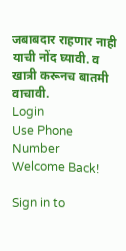जबाबदार राहणार नाही याची नोंद घ्यावी. व खात्री करूनच बातमी वाचावी.
Login
Use Phone Number
Welcome Back!

Sign in to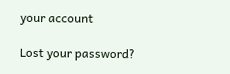your account

Lost your password?